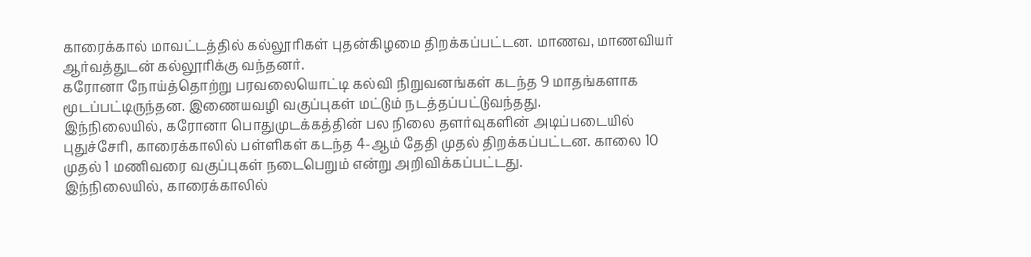காரைக்கால் மாவட்டத்தில் கல்லூரிகள் புதன்கிழமை திறக்கப்பட்டன. மாணவ, மாணவியர் ஆர்வத்துடன் கல்லூரிக்கு வந்தனர்.
கரோனா நோய்த்தொற்று பரவலையொட்டி கல்வி நிறுவனங்கள் கடந்த 9 மாதங்களாக மூடப்பட்டிருந்தன. இணையவழி வகுப்புகள் மட்டும் நடத்தப்பட்டுவந்தது.
இந்நிலையில், கரோனா பொதுமுடக்கத்தின் பல நிலை தளர்வுகளின் அடிப்படையில் புதுச்சேரி, காரைக்காலில் பள்ளிகள் கடந்த 4-ஆம் தேதி முதல் திறக்கப்பட்டன. காலை 10 முதல் 1 மணிவரை வகுப்புகள் நடைபெறும் என்று அறிவிக்கப்பட்டது.
இந்நிலையில், காரைக்காலில்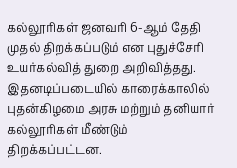கல்லூரிகள் ஜனவரி 6-ஆம் தேதி முதல் திறக்கப்படும் என புதுச்சேரி உயர்கல்வித் துறை அறிவித்தது. இதனடிப்படையில் காரைக்காலில் புதன்கிழமை அரசு மற்றும் தனியார் கல்லூரிகள் மீண்டும் திறக்கப்பட்டன.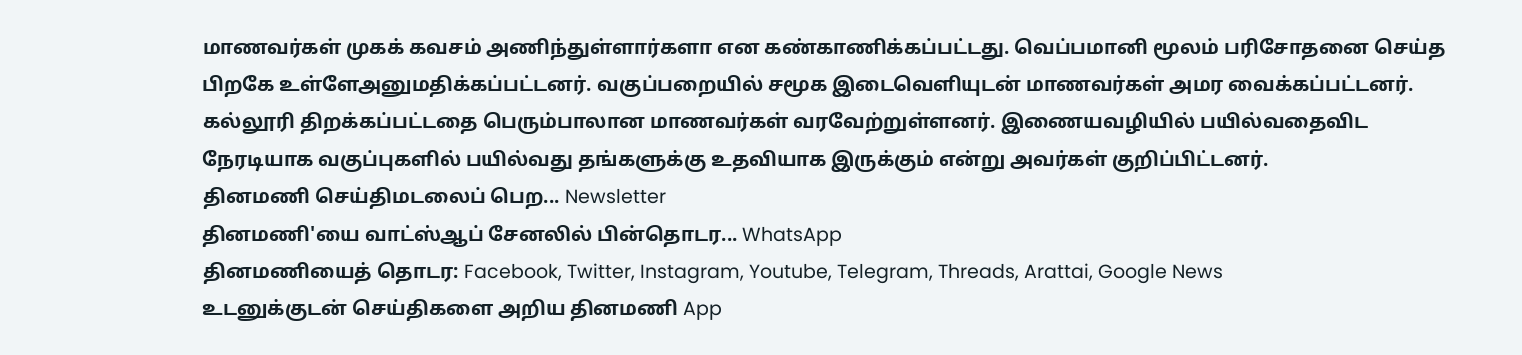மாணவர்கள் முகக் கவசம் அணிந்துள்ளார்களா என கண்காணிக்கப்பட்டது. வெப்பமானி மூலம் பரிசோதனை செய்த பிறகே உள்ளேஅனுமதிக்கப்பட்டனர். வகுப்பறையில் சமூக இடைவெளியுடன் மாணவர்கள் அமர வைக்கப்பட்டனர். கல்லூரி திறக்கப்பட்டதை பெரும்பாலான மாணவர்கள் வரவேற்றுள்ளனர். இணையவழியில் பயில்வதைவிட நேரடியாக வகுப்புகளில் பயில்வது தங்களுக்கு உதவியாக இருக்கும் என்று அவர்கள் குறிப்பிட்டனர்.
தினமணி செய்திமடலைப் பெற... Newsletter
தினமணி'யை வாட்ஸ்ஆப் சேனலில் பின்தொடர... WhatsApp
தினமணியைத் தொடர: Facebook, Twitter, Instagram, Youtube, Telegram, Threads, Arattai, Google News
உடனுக்குடன் செய்திகளை அறிய தினமணி App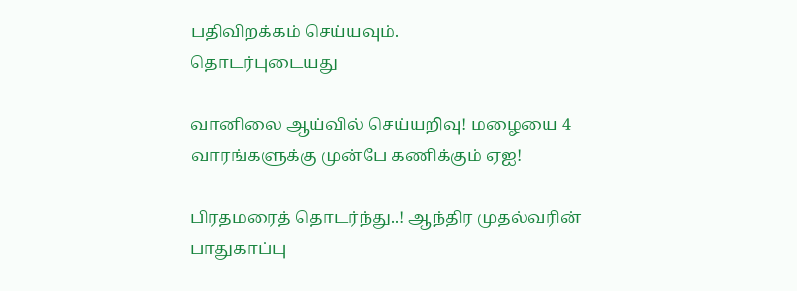பதிவிறக்கம் செய்யவும்.
தொடர்புடையது

வானிலை ஆய்வில் செய்யறிவு! மழையை 4 வாரங்களுக்கு முன்பே கணிக்கும் ஏஐ!

பிரதமரைத் தொடர்ந்து..! ஆந்திர முதல்வரின் பாதுகாப்பு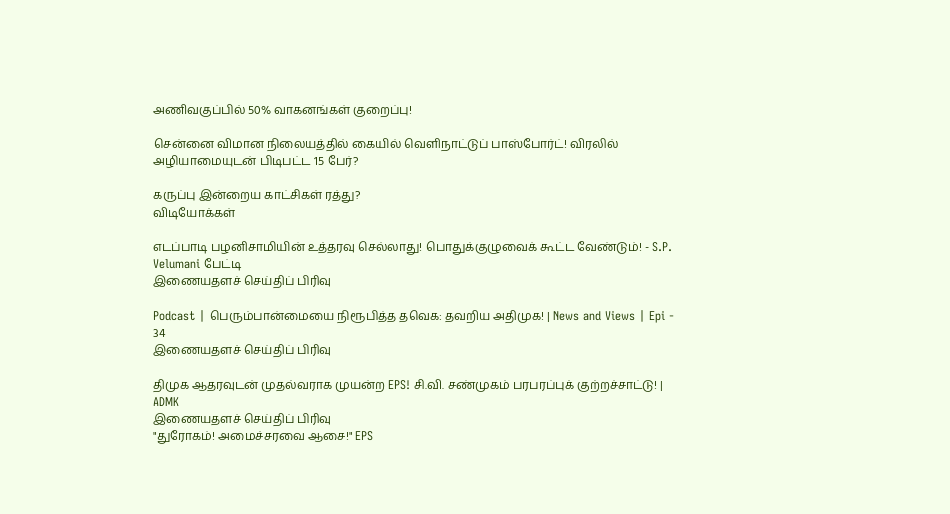அணிவகுப்பில் 50% வாகனங்கள் குறைப்பு!

சென்னை விமான நிலையத்தில் கையில் வெளிநாட்டுப் பாஸ்போர்ட்! விரலில் அழியாமையுடன் பிடிபட்ட 15 பேர்?

கருப்பு இன்றைய காட்சிகள் ரத்து?
விடியோக்கள்

எடப்பாடி பழனிசாமியின் உத்தரவு செல்லாது! பொதுக்குழுவைக் கூட்ட வேண்டும்! - S.P. Velumani பேட்டி
இணையதளச் செய்திப் பிரிவு

Podcast | பெரும்பான்மையை நிரூபித்த தவெக: தவறிய அதிமுக! | News and Views | Epi - 34
இணையதளச் செய்திப் பிரிவு

திமுக ஆதரவுடன் முதல்வராக முயன்ற EPS! சி.வி. சண்முகம் பரபரப்புக் குற்றச்சாட்டு! | ADMK
இணையதளச் செய்திப் பிரிவு
"துரோகம்! அமைச்சரவை ஆசை!" EPS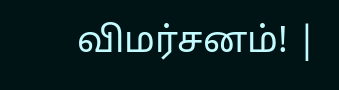விமர்சனம்! |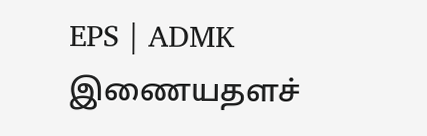EPS | ADMK
இணையதளச்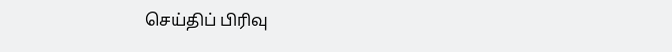செய்திப் பிரிவு